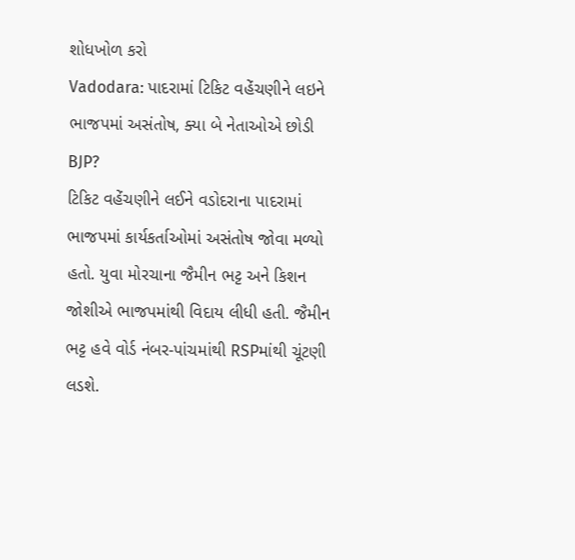શોધખોળ કરો
Vadodara: પાદરામાં ટિકિટ વહેંચણીને લઇને ભાજપમાં અસંતોષ, ક્યા બે નેતાઓએ છોડી BJP?
ટિકિટ વહેંચણીને લઈને વડોદરાના પાદરામાં ભાજપમાં કાર્યકર્તાઓમાં અસંતોષ જોવા મળ્યો હતો. યુવા મોરચાના જૈમીન ભટ્ટ અને કિશન જોશીએ ભાજપમાંથી વિદાય લીધી હતી. જૈમીન ભટ્ટ હવે વોર્ડ નંબર-પાંચમાંથી RSPમાંથી ચૂંટણી લડશે.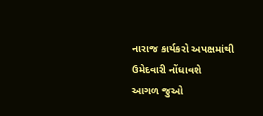નારાજ કાર્યકરો અપક્ષમાંથી ઉમેદવારી નોંધાવશે
આગળ જુઓ